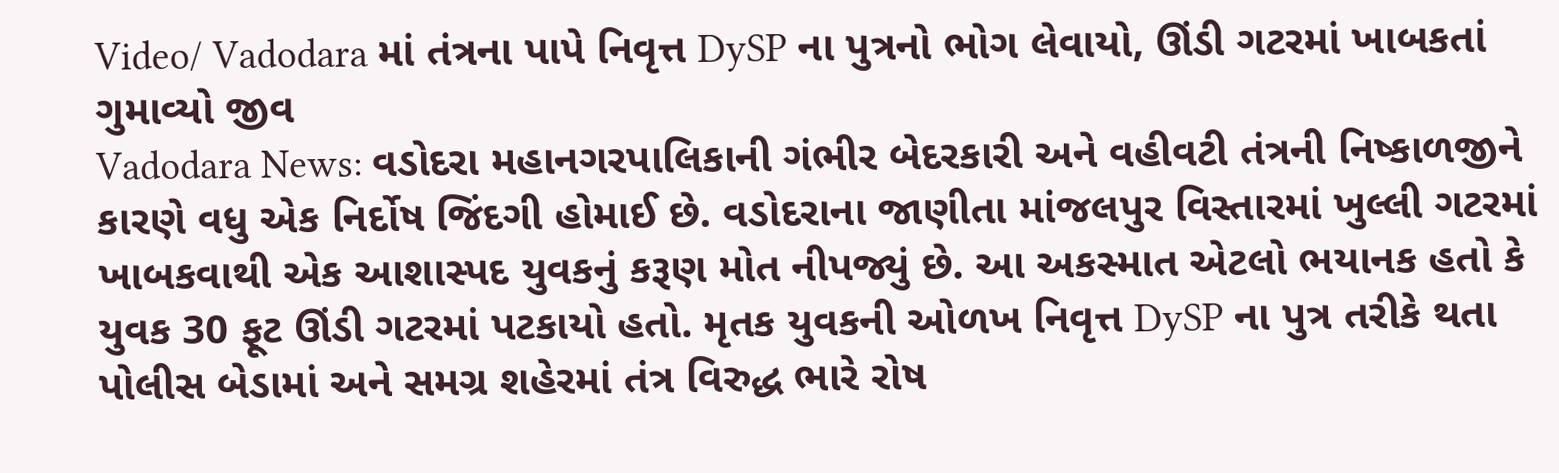Video/ Vadodara માં તંત્રના પાપે નિવૃત્ત DySP ના પુત્રનો ભોગ લેવાયો, ઊંડી ગટરમાં ખાબકતાં ગુમાવ્યો જીવ
Vadodara News: વડોદરા મહાનગરપાલિકાની ગંભીર બેદરકારી અને વહીવટી તંત્રની નિષ્કાળજીને કારણે વધુ એક નિર્દોષ જિંદગી હોમાઈ છે. વડોદરાના જાણીતા માંજલપુર વિસ્તારમાં ખુલ્લી ગટરમાં ખાબકવાથી એક આશાસ્પદ યુવકનું કરૂણ મોત નીપજ્યું છે. આ અકસ્માત એટલો ભયાનક હતો કે યુવક 30 ફૂટ ઊંડી ગટરમાં પટકાયો હતો. મૃતક યુવકની ઓળખ નિવૃત્ત DySP ના પુત્ર તરીકે થતા પોલીસ બેડામાં અને સમગ્ર શહેરમાં તંત્ર વિરુદ્ધ ભારે રોષ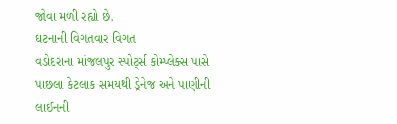જોવા મળી રહ્યો છે.
ઘટનાની વિગતવાર વિગત
વડોદરાના માંજલપુર સ્પોર્ટ્સ કોમ્પ્લેક્સ પાસે પાછલા કેટલાક સમયથી ડ્રેનેજ અને પાણીની લાઈનની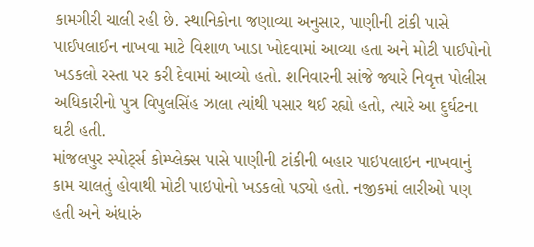કામગીરી ચાલી રહી છે. સ્થાનિકોના જણાવ્યા અનુસાર, પાણીની ટાંકી પાસે પાઈપલાઈન નાખવા માટે વિશાળ ખાડા ખોદવામાં આવ્યા હતા અને મોટી પાઈપોનો ખડકલો રસ્તા પર કરી દેવામાં આવ્યો હતો. શનિવારની સાંજે જ્યારે નિવૃત્ત પોલીસ અધિકારીનો પુત્ર વિપુલસિંહ ઝાલા ત્યાંથી પસાર થઈ રહ્યો હતો, ત્યારે આ દુર્ઘટના ઘટી હતી.
માંજલપુર સ્પોર્ટ્સ કોમ્પ્લેક્સ પાસે પાણીની ટાંકીની બહાર પાઇપલાઇન નાખવાનું કામ ચાલતું હોવાથી મોટી પાઇપોનો ખડકલો પડ્યો હતો. નજીકમાં લારીઓ પણ હતી અને અંધારું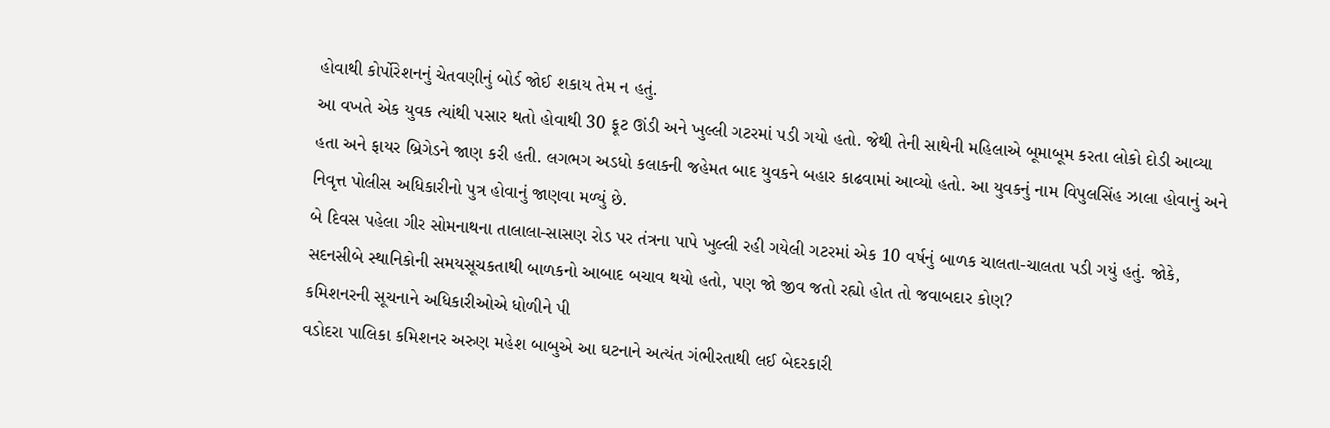હોવાથી કોર્પોરેશનનું ચેતવણીનું બોર્ડ જોઈ શકાય તેમ ન હતું.
આ વખતે એક યુવક ત્યાંથી પસાર થતો હોવાથી 30 ફૂટ ઊંડી અને ખુલ્લી ગટરમાં પડી ગયો હતો. જેથી તેની સાથેની મહિલાએ બૂમાબૂમ કરતા લોકો દોડી આવ્યા હતા અને ફાયર બ્રિગેડને જાણ કરી હતી. લગભગ અડધો કલાકની જહેમત બાદ યુવકને બહાર કાઢવામાં આવ્યો હતો. આ યુવકનું નામ વિપુલસિંહ ઝાલા હોવાનું અને નિવૃત્ત પોલીસ અધિકારીનો પુત્ર હોવાનું જાણવા મળ્યું છે.
બે દિવસ પહેલા ગીર સોમનાથના તાલાલા-સાસણ રોડ પર તંત્રના પાપે ખુલ્લી રહી ગયેલી ગટરમાં એક 10 વર્ષનું બાળક ચાલતા-ચાલતા પડી ગયું હતું. જોકે, સદનસીબે સ્થાનિકોની સમયસૂચકતાથી બાળકનો આબાદ બચાવ થયો હતો, પણ જો જીવ જતો રહ્યો હોત તો જવાબદાર કોણ?
કમિશનરની સૂચનાને અધિકારીઓએ ધોળીને પી
વડોદરા પાલિકા કમિશનર અરુણ મહેશ બાબુએ આ ઘટનાને અત્યંત ગંભીરતાથી લઈ બેદરકારી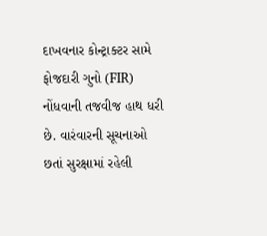દાખવનાર કોન્ટ્રાક્ટર સામે ફોજદારી ગુનો (FIR) નોંધવાની તજવીજ હાથ ધરી છે. વારંવારની સૂચનાઓ છતાં સુરક્ષામાં રહેલી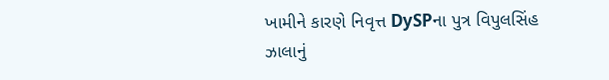ખામીને કારણે નિવૃત્ત DySPના પુત્ર વિપુલસિંહ ઝાલાનું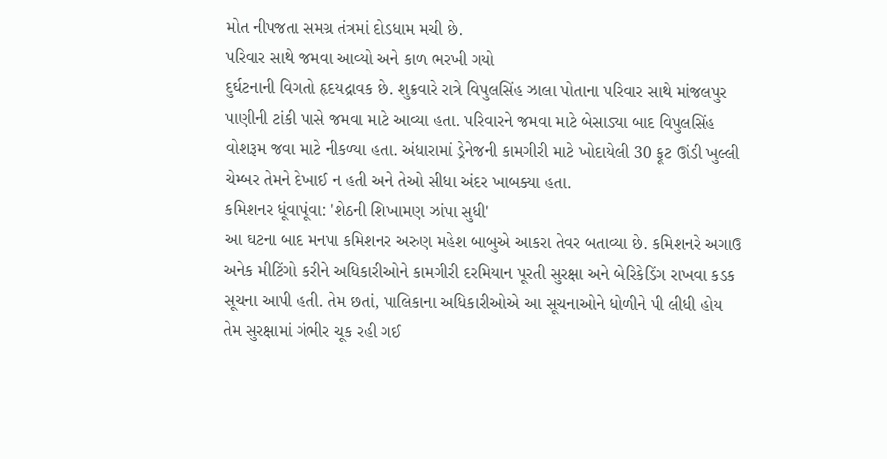મોત નીપજતા સમગ્ર તંત્રમાં દોડધામ મચી છે.
પરિવાર સાથે જમવા આવ્યો અને કાળ ભરખી ગયો
દુર્ઘટનાની વિગતો હૃદયદ્રાવક છે. શુક્રવારે રાત્રે વિપુલસિંહ ઝાલા પોતાના પરિવાર સાથે માંજલપુર પાણીની ટાંકી પાસે જમવા માટે આવ્યા હતા. પરિવારને જમવા માટે બેસાડ્યા બાદ વિપુલસિંહ વોશરૂમ જવા માટે નીકળ્યા હતા. અંધારામાં ડ્રેનેજની કામગીરી માટે ખોદાયેલી 30 ફૂટ ઊંડી ખુલ્લી ચેમ્બર તેમને દેખાઈ ન હતી અને તેઓ સીધા અંદર ખાબક્યા હતા.
કમિશનર ધૂંવાપૂંવા: 'શેઠની શિખામણ ઝાંપા સુધી'
આ ઘટના બાદ મનપા કમિશનર અરુણ મહેશ બાબુએ આકરા તેવર બતાવ્યા છે. કમિશનરે અગાઉ અનેક મીટિંગો કરીને અધિકારીઓને કામગીરી દરમિયાન પૂરતી સુરક્ષા અને બેરિકેડિંગ રાખવા કડક સૂચના આપી હતી. તેમ છતાં, પાલિકાના અધિકારીઓએ આ સૂચનાઓને ધોળીને પી લીધી હોય તેમ સુરક્ષામાં ગંભીર ચૂક રહી ગઈ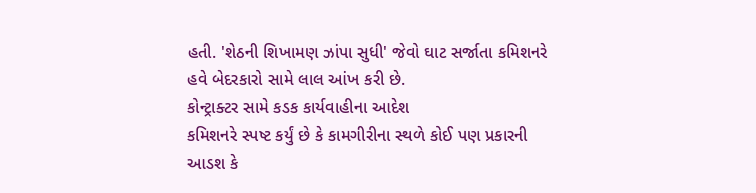હતી. 'શેઠની શિખામણ ઝાંપા સુધી' જેવો ઘાટ સર્જાતા કમિશનરે હવે બેદરકારો સામે લાલ આંખ કરી છે.
કોન્ટ્રાક્ટર સામે કડક કાર્યવાહીના આદેશ
કમિશનરે સ્પષ્ટ કર્યું છે કે કામગીરીના સ્થળે કોઈ પણ પ્રકારની આડશ કે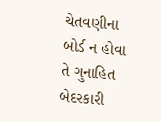ચેતવણીના બોર્ડ ન હોવા તે ગુનાહિત બેદરકારી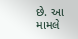છે. આ મામલે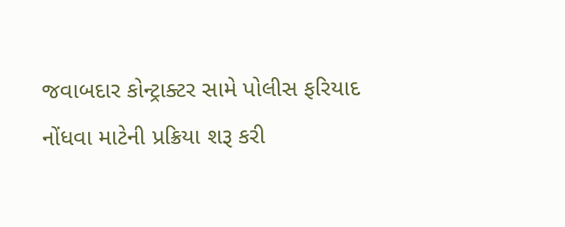જવાબદાર કોન્ટ્રાક્ટર સામે પોલીસ ફરિયાદ નોંધવા માટેની પ્રક્રિયા શરૂ કરી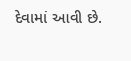દેવામાં આવી છે.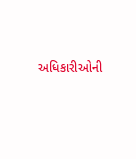અધિકારીઓની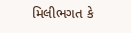મિલીભગત કે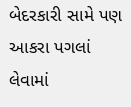બેદરકારી સામે પણ આકરા પગલાં લેવામાં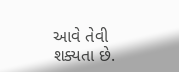આવે તેવી શક્યતા છે.